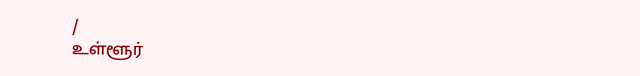/
உள்ளூர்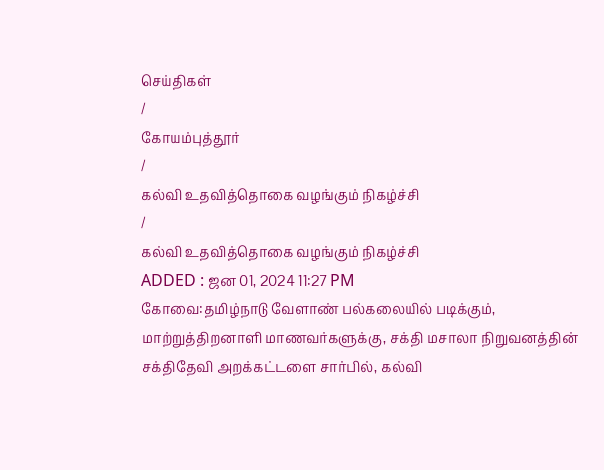செய்திகள்
/
கோயம்புத்தூர்
/
கல்வி உதவித்தொகை வழங்கும் நிகழ்ச்சி
/
கல்வி உதவித்தொகை வழங்கும் நிகழ்ச்சி
ADDED : ஜன 01, 2024 11:27 PM
கோவை:தமிழ்நாடு வேளாண் பல்கலையில் படிக்கும், மாற்றுத்திறனாளி மாணவர்களுக்கு, சக்தி மசாலா நிறுவனத்தின் சக்திதேவி அறக்கட்டளை சார்பில், கல்வி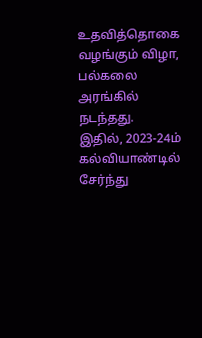உதவித்தொகை வழங்கும் விழா, பல்கலை அரங்கில் நடந்தது.
இதில், 2023-24ம் கல்வியாண்டில் சேர்ந்து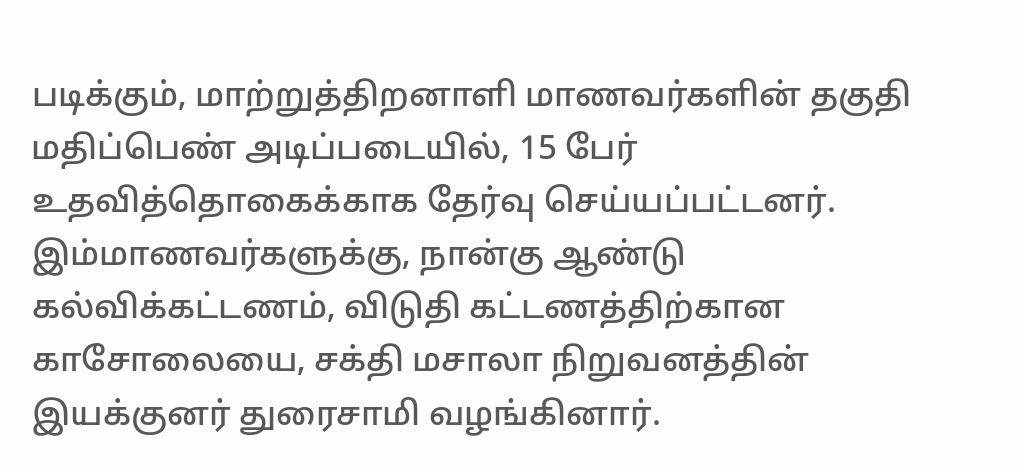படிக்கும், மாற்றுத்திறனாளி மாணவர்களின் தகுதி மதிப்பெண் அடிப்படையில், 15 பேர் உதவித்தொகைக்காக தேர்வு செய்யப்பட்டனர். இம்மாணவர்களுக்கு, நான்கு ஆண்டு கல்விக்கட்டணம், விடுதி கட்டணத்திற்கான காசோலையை, சக்தி மசாலா நிறுவனத்தின் இயக்குனர் துரைசாமி வழங்கினார்.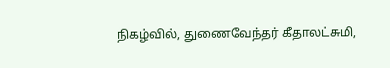நிகழ்வில், துணைவேந்தர் கீதாலட்சுமி,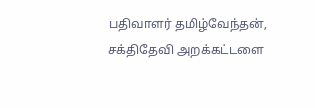பதிவாளர் தமிழ்வேந்தன், சக்திதேவி அறக்கட்டளை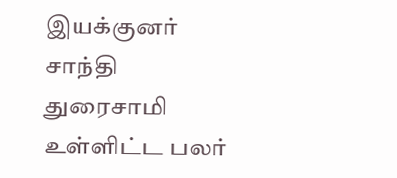இயக்குனர் சாந்தி துரைசாமி உள்ளிட்ட பலர்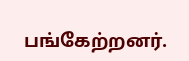பங்கேற்றனர்.